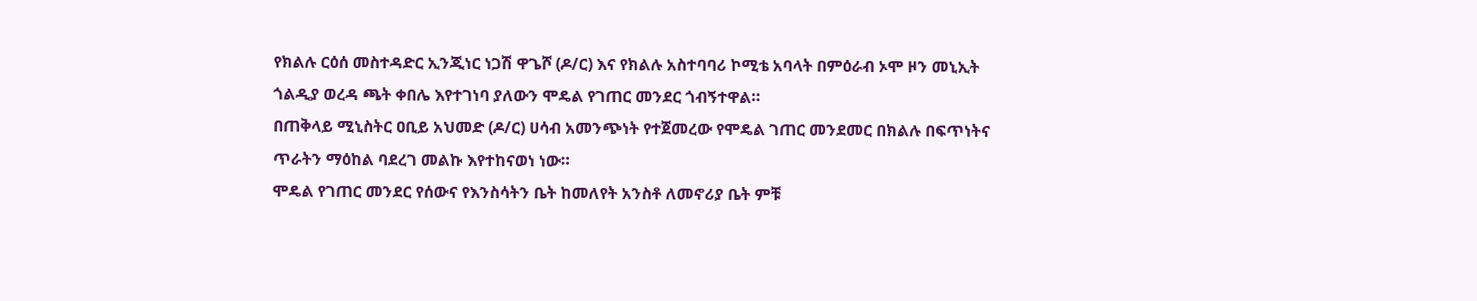የክልሉ ርዕሰ መስተዳድር ኢንጂነር ነጋሽ ዋጌሾ (ዶ/ር) እና የክልሉ አስተባባሪ ኮሚቴ አባላት በምዕራብ ኦሞ ዞን መኒኢት ጎልዲያ ወረዳ ጫት ቀበሌ እየተገነባ ያለውን ሞዴል የገጠር መንደር ጎብኝተዋል።
በጠቅላይ ሚኒስትር ዐቢይ አህመድ (ዶ/ር) ሀሳብ አመንጭነት የተጀመረው የሞዴል ገጠር መንደመር በክልሉ በፍጥነትና ጥራትን ማዕከል ባደረገ መልኩ እየተከናወነ ነው።
ሞዴል የገጠር መንደር የሰውና የእንስሳትን ቤት ከመለየት አንስቶ ለመኖሪያ ቤት ምቹ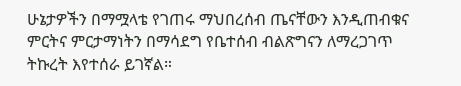ሁኔታዎችን በማሟላቴ የገጠሩ ማህበረሰብ ጤናቸውን እንዲጠብቁና ምርትና ምርታማነትን በማሳደግ የቤተሰብ ብልጽግናን ለማረጋገጥ ትኩረት እየተሰራ ይገኛል።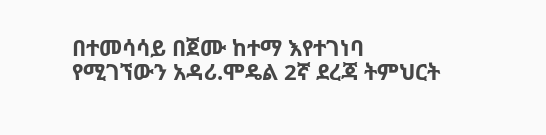በተመሳሳይ በጀሙ ከተማ እየተገነባ የሚገኘውን አዳሪ.ሞዴል 2ኛ ደረጃ ትምህርት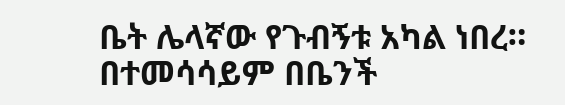ቤት ሌላኛው የጉብኝቱ አካል ነበረ።
በተመሳሳይም በቤንች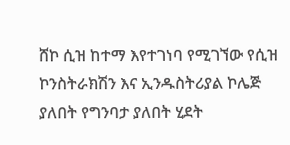ሸኮ ሲዝ ከተማ እየተገነባ የሚገኘው የሲዝ ኮንስትራክሽን እና ኢንዱስትሪያል ኮሌጅ ያለበት የግንባታ ያለበት ሂደት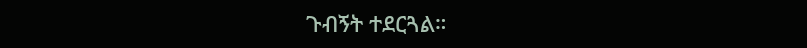ጉብኝት ተደርጓል።